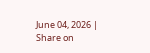June 04, 2026 |
Share on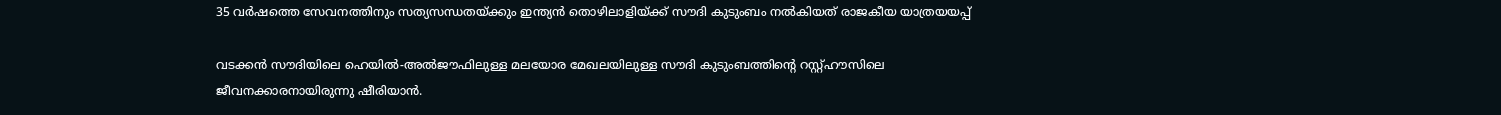35 വര്‍ഷത്തെ സേവനത്തിനും സത്യസന്ധതയ്ക്കും ഇന്ത്യന്‍ തൊഴിലാളിയ്ക്ക് സൗദി കുടുംബം നല്‍കിയത് രാജകീയ യാത്രയയപ്പ്

വടക്കന്‍ സൗദിയിലെ ഹെയില്‍-അല്‍ജൗഫിലുള്ള മലയോര മേഖലയിലുള്ള സൗദി കുടുംബത്തിന്റെ റസ്റ്റ്ഹൗസിലെ ജീവനക്കാരനായിരുന്നു ഷീരിയാന്‍.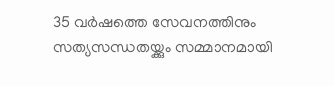35 വര്‍ഷത്തെ സേവനത്തിനും സത്യസന്ധതയ്ക്കും സമ്മാനമായി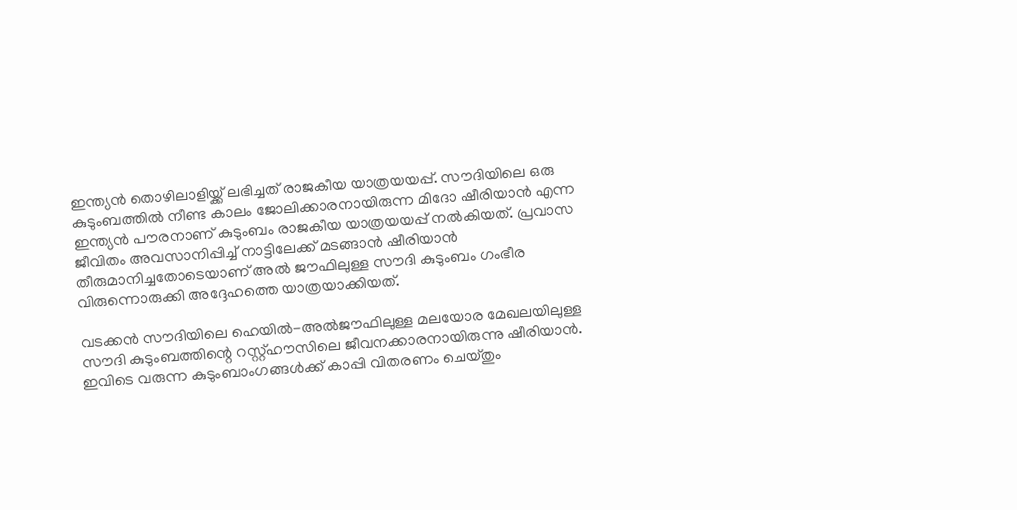ഇന്ത്യന്‍ തൊഴിലാളിയ്ക്ക് ലഭിച്ചത് രാജകീയ യാത്രയയപ്പ്. സൗദിയിലെ ഒരു കുടുംബത്തില്‍ നീണ്ട കാലം ജോലിക്കാരനായിരുന്ന മിദോ ഷീരിയാന്‍ എന്ന ഇന്ത്യന്‍ പൗരനാണ് കുടുംബം രാജകീയ യാത്രയയപ്പ് നല്‍കിയത്. പ്രവാസ ജീവിതം അവസാനിപ്പിച്ച് നാട്ടിലേക്ക് മടങ്ങാന്‍ ഷീരിയാന്‍ തീരുമാനിച്ചതോടെയാണ് അല്‍ ജൗഫിലുള്ള സൗദി കുടുംബം ഗംഭീര വിരുന്നൊരുക്കി അദ്ദേഹത്തെ യാത്രയാക്കിയത്.

വടക്കന്‍ സൗദിയിലെ ഹെയില്‍-അല്‍ജൗഫിലുള്ള മലയോര മേഖലയിലുള്ള സൗദി കുടുംബത്തിന്റെ റസ്റ്റ്ഹൗസിലെ ജീവനക്കാരനായിരുന്നു ഷീരിയാന്‍. ഇവിടെ വരുന്ന കുടുംബാംഗങ്ങള്‍ക്ക് കാപ്പി വിതരണം ചെയ്തും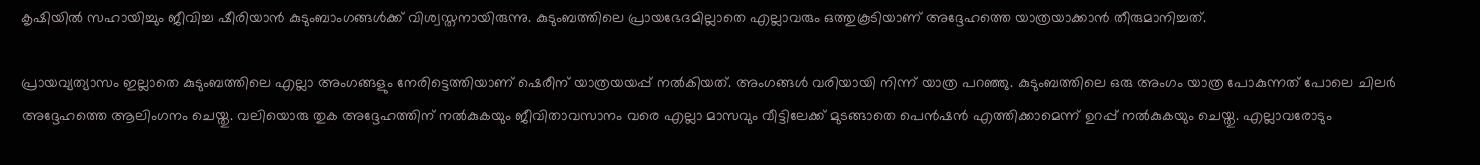കൃഷിയില്‍ സഹായിച്ചും ജീവിച്ച ഷീരിയാന്‍ കുടുംബാംഗങ്ങള്‍ക്ക് വിശ്വസ്തനായിരുന്നു. കുടുംബത്തിലെ പ്രായഭേദമില്ലാതെ എല്ലാവരും ഒത്തുകൂടിയാണ് അദ്ദേഹത്തെ യാത്രയാക്കാന്‍ തീരുമാനിച്ചത്.

പ്രായവ്യത്യാസം ഇല്ലാതെ കുടുംബത്തിലെ എല്ലാ അംഗങ്ങളും നേരിട്ടെത്തിയാണ് ഷെരീന് യാത്രയയപ്പ് നല്‍കിയത്. അംഗങ്ങള്‍ വരിയായി നിന്ന് യാത്ര പറഞ്ഞു. കുടുംബത്തിലെ ഒരു അംഗം യാത്ര പോകുന്നത് പോലെ ചിലര്‍ അദ്ദേഹത്തെ ആലിംഗനം ചെയ്തു. വലിയൊരു തുക അദ്ദേഹത്തിന് നല്‍കുകയും ജീവിതാവസാനം വരെ എല്ലാ മാസവും വീട്ടിലേക്ക് മുടങ്ങാതെ പെന്‍ഷന്‍ എത്തിക്കാമെന്ന് ഉറപ്പ് നല്‍കുകയും ചെയ്തു. എല്ലാവരോടും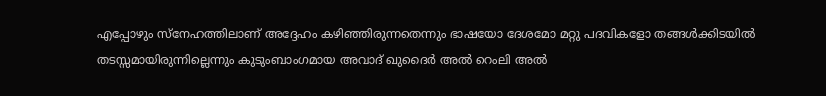എപ്പോഴും സ്നേഹത്തിലാണ് അദ്ദേഹം കഴിഞ്ഞിരുന്നതെന്നും ഭാഷയോ ദേശമോ മറ്റു പദവികളോ തങ്ങള്‍ക്കിടയില്‍ തടസ്സമായിരുന്നില്ലെന്നും കുടുംബാംഗമായ അവാദ് ഖുദൈര്‍ അല്‍ റെംലി അല്‍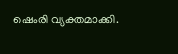ഷെംരി വ്യക്തമാക്കി.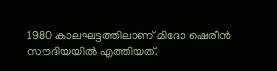1980 കാലഘട്ടത്തിലാണ് മിദോ ഷെരീന്‍ സൗദിയയില്‍ എത്തിയത്.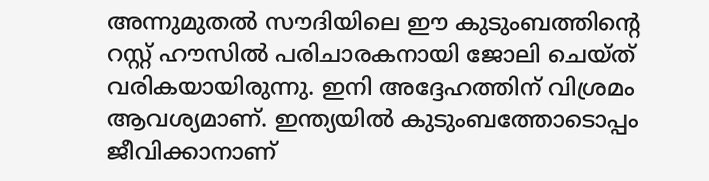അന്നുമുതല്‍ സൗദിയിലെ ഈ കുടുംബത്തിന്റെ റസ്റ്റ് ഹൗസില്‍ പരിചാരകനായി ജോലി ചെയ്ത് വരികയായിരുന്നു. ഇനി അദ്ദേഹത്തിന് വിശ്രമം ആവശ്യമാണ്. ഇന്ത്യയില്‍ കുടുംബത്തോടൊപ്പം ജീവിക്കാനാണ്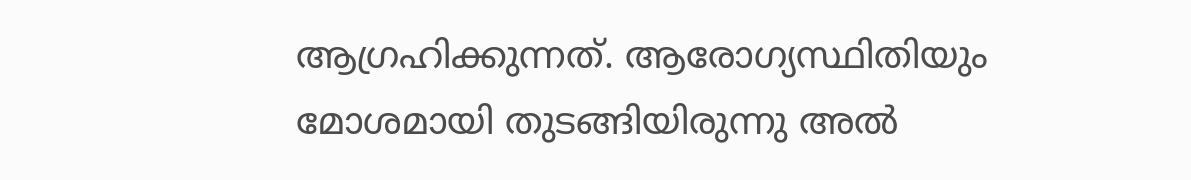ആഗ്രഹിക്കുന്നത്. ആരോഗ്യസ്ഥിതിയും മോശമായി തുടങ്ങിയിരുന്നു അല്‍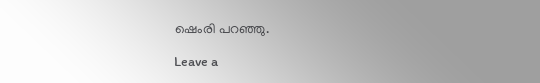ഷെംരി പറഞ്ഞു.

Leave a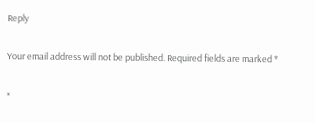Reply

Your email address will not be published. Required fields are marked *

×